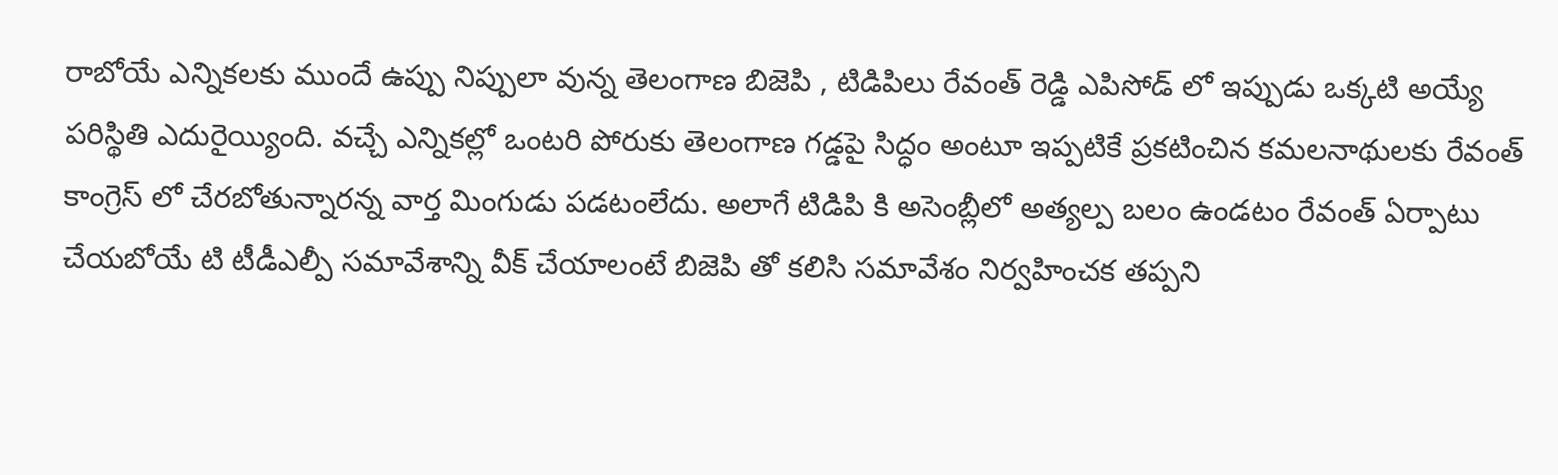రాబోయే ఎన్నికలకు ముందే ఉప్పు నిప్పులా వున్న తెలంగాణ బిజెపి , టిడిపిలు రేవంత్ రెడ్డి ఎపిసోడ్ లో ఇప్పుడు ఒక్కటి అయ్యే పరిస్థితి ఎదురైయ్యింది. వచ్చే ఎన్నికల్లో ఒంటరి పోరుకు తెలంగాణ గడ్డపై సిద్ధం అంటూ ఇప్పటికే ప్రకటించిన కమలనాథులకు రేవంత్ కాంగ్రెస్ లో చేరబోతున్నారన్న వార్త మింగుడు పడటంలేదు. అలాగే టిడిపి కి అసెంబ్లీలో అత్యల్ప బలం ఉండటం రేవంత్ ఏర్పాటు చేయబోయే టి టీడీఎల్పీ సమావేశాన్ని వీక్ చేయాలంటే బిజెపి తో కలిసి సమావేశం నిర్వహించక తప్పని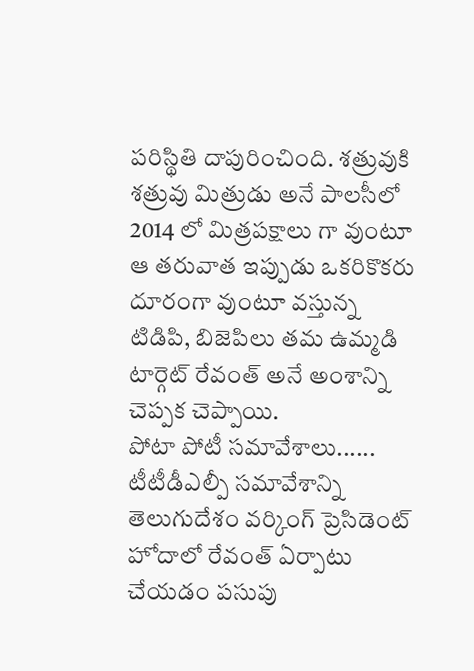పరిస్థితి దాపురించింది. శత్రువుకి శత్రువు మిత్రుడు అనే పాలసీలో 2014 లో మిత్రపక్షాలు గా వుంటూ ఆ తరువాత ఇప్పుడు ఒకరికొకరు దూరంగా వుంటూ వస్తున్న టిడిపి, బిజెపిలు తమ ఉమ్మడి టార్గెట్ రేవంత్ అనే అంశాన్ని చెప్పక చెప్పాయి.
పోటా పోటీ సమావేశాలు......
టీటీడీఎల్పీ సమావేశాన్ని తెలుగుదేశం వర్కింగ్ ప్రెసిడెంట్ హోదాలో రేవంత్ ఏర్పాటు చేయడం పసుపు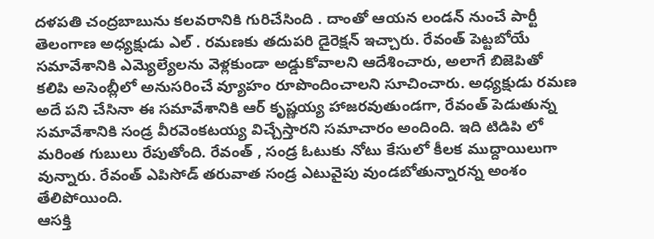దళపతి చంద్రబాబును కలవరానికి గురిచేసింది . దాంతో ఆయన లండన్ నుంచే పార్టీ తెలంగాణ అధ్యక్షుడు ఎల్ . రమణకు తదుపరి డైరెక్షన్ ఇచ్చారు. రేవంత్ పెట్టబోయే సమావేశానికి ఎమ్యెల్యేలను వెళ్లకుండా అడ్డుకోవాలని ఆదేశించారు, అలాగే బిజెపితో కలిపి అసెంబ్లీలో అనుసరించే వ్యూహం రూపొందించాలని సూచించారు. అధ్యక్షుడు రమణ అదే పని చేసినా ఈ సమావేశానికి ఆర్ కృష్ణయ్య హాజరవుతుండగా, రేవంత్ పెడుతున్న సమావేశానికి సండ్ర వీరవెంకటయ్య విచ్చేస్తారని సమాచారం అందింది. ఇది టిడిపి లో మరింత గుబులు రేపుతోంది. రేవంత్ , సండ్ర ఓటుకు నోటు కేసులో కీలక ముద్దాయిలుగా వున్నారు. రేవంత్ ఎపిసోడ్ తరువాత సండ్ర ఎటువైపు వుండబోతున్నారన్న అంశం తేలిపోయింది.
ఆసక్తి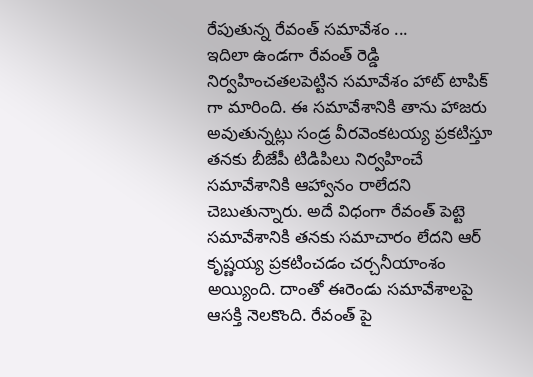రేపుతున్న రేవంత్ సమావేశం ...
ఇదిలా ఉండగా రేవంత్ రెడ్డి నిర్వహించతలపెట్టిన సమావేశం హాట్ టాపిక్ గా మారింది. ఈ సమావేశానికి తాను హాజరు అవుతున్నట్లు సండ్ర వీరవెంకటయ్య ప్రకటిస్తూ తనకు బీజేపీ టిడిపిలు నిర్వహించే సమావేశానికి ఆహ్వానం రాలేదని చెబుతున్నారు. అదే విధంగా రేవంత్ పెట్టె సమావేశానికి తనకు సమాచారం లేదని ఆర్ కృష్ణయ్య ప్రకటించడం చర్చనీయాంశం అయ్యింది. దాంతో ఈరెండు సమావేశాలపై ఆసక్తి నెలకొంది. రేవంత్ పై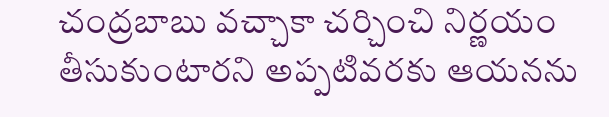చంద్రబాబు వచ్చాకా చర్చించి నిర్ణయం తీసుకుంటారని అప్పటివరకు ఆయనను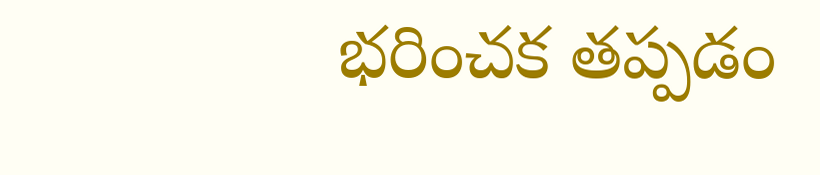భరించక తప్పడం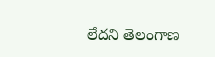లేదని తెలంగాణ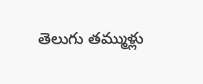తెలుగు తమ్ముళ్లు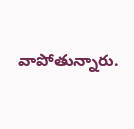వాపోతున్నారు.